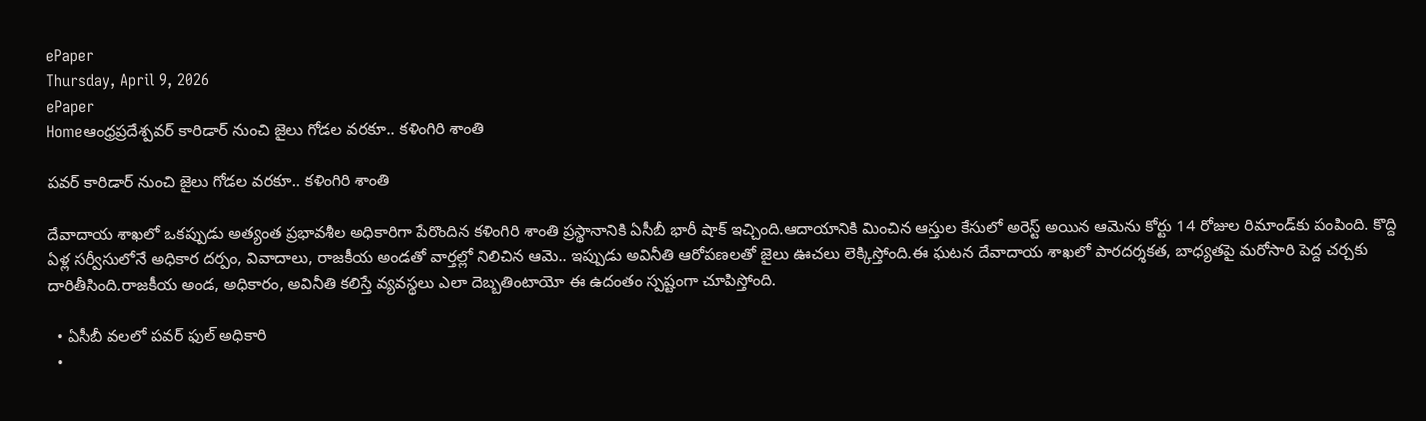ePaper
Thursday, April 9, 2026
ePaper
Homeఆంధ్రప్రదేశ్పవర్ కారిడార్ నుంచి జైలు గోడల వరకూ.. కళింగిరి శాంతి

పవర్ కారిడార్ నుంచి జైలు గోడల వరకూ.. కళింగిరి శాంతి

దేవాదాయ శాఖలో ఒకప్పుడు అత్యంత ప్రభావశీల అధికారిగా పేరొందిన కళింగిరి శాంతి ప్రస్థానానికి ఏసీబీ భారీ షాక్ ఇచ్చింది.ఆదాయానికి మించిన ఆస్తుల కేసులో అరెస్ట్ అయిన ఆమెను కోర్టు 14 రోజుల రిమాండ్‌కు పంపింది. కొద్ది ఏళ్ల సర్వీసులోనే అధికార దర్పం, వివాదాలు, రాజకీయ అండతో వార్తల్లో నిలిచిన ఆమె.. ఇప్పుడు అవినీతి ఆరోపణలతో జైలు ఊచలు లెక్కిస్తోంది.ఈ ఘటన దేవాదాయ శాఖలో పారదర్శకత, బాధ్యతపై మరోసారి పెద్ద చర్చకు దారితీసింది.రాజకీయ అండ, అధికారం, అవినీతి కలిస్తే వ్యవస్థలు ఎలా దెబ్బతింటాయో ఈ ఉదంతం స్పష్టంగా చూపిస్తోంది.

  • ఏసీబీ వలలో పవర్ ఫుల్ అధికారి
  •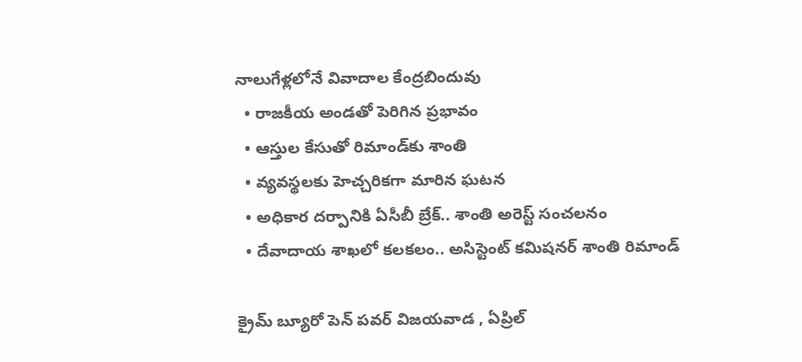నాలుగేళ్లలోనే వివాదాల కేంద్రబిందువు
  • రాజకీయ అండతో పెరిగిన ప్రభావం
  • ఆస్తుల కేసుతో రిమాండ్‌కు శాంతి
  • వ్యవస్థలకు హెచ్చరికగా మారిన ఘటన
  • అధికార దర్పానికి ఏసీబీ బ్రేక్.. శాంతి అరెస్ట్ సంచలనం
  • దేవాదాయ శాఖలో కలకలం.. అసిస్టెంట్ కమిషనర్ శాంతి రిమాండ్

క్రైమ్ బ్యూరో పెన్ పవర్ విజయవాడ , ఏప్రిల్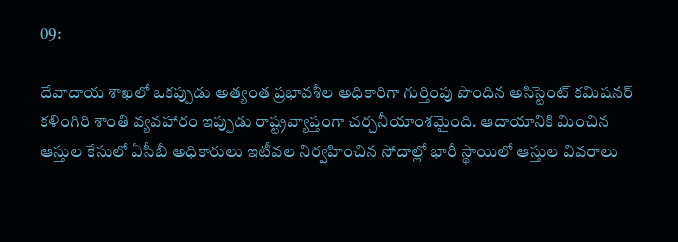09:

దేవాదాయ శాఖలో ఒకప్పుడు అత్యంత ప్రభావశీల అధికారిగా గుర్తింపు పొందిన అసిస్టెంట్ కమిషనర్ కళింగిరి శాంతి వ్యవహారం ఇప్పుడు రాష్ట్రవ్యాప్తంగా చర్చనీయాంశమైంది. ఆదాయానికి మించిన ఆస్తుల కేసులో ఏసీబీ అధికారులు ఇటీవల నిర్వహించిన సోదాల్లో భారీ స్థాయిలో ఆస్తుల వివరాలు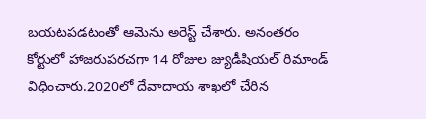బయటపడటంతో ఆమెను అరెస్ట్ చేశారు. అనంతరం కోర్టులో హాజరుపరచగా 14 రోజుల జ్యుడీషియల్ రిమాండ్ విధించారు.2020లో దేవాదాయ శాఖలో చేరిన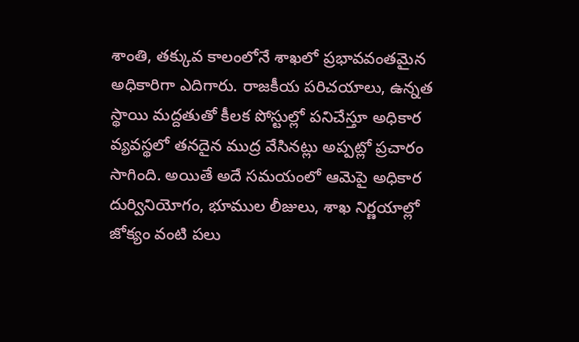శాంతి, తక్కువ కాలంలోనే శాఖలో ప్రభావవంతమైన అధికారిగా ఎదిగారు. రాజకీయ పరిచయాలు, ఉన్నత స్థాయి మద్దతుతో కీలక పోస్టుల్లో పనిచేస్తూ అధికార వ్యవస్థలో తనదైన ముద్ర వేసినట్లు అప్పట్లో ప్రచారం సాగింది. అయితే అదే సమయంలో ఆమెపై అధికార దుర్వినియోగం, భూముల లీజులు, శాఖ నిర్ణయాల్లో జోక్యం వంటి పలు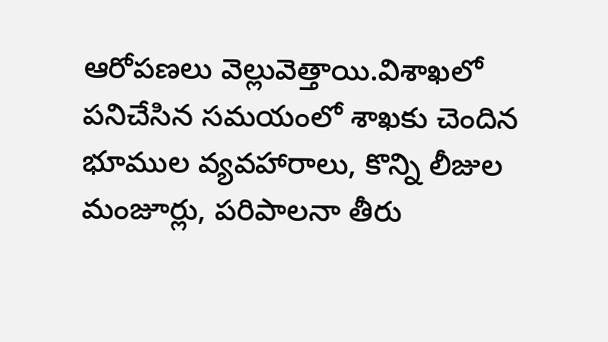ఆరోపణలు వెల్లువెత్తాయి.విశాఖలో పనిచేసిన సమయంలో శాఖకు చెందిన భూముల వ్యవహారాలు, కొన్ని లీజుల మంజూర్లు, పరిపాలనా తీరు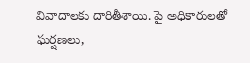వివాదాలకు దారితీశాయి. పై అధికారులతో ఘర్షణలు,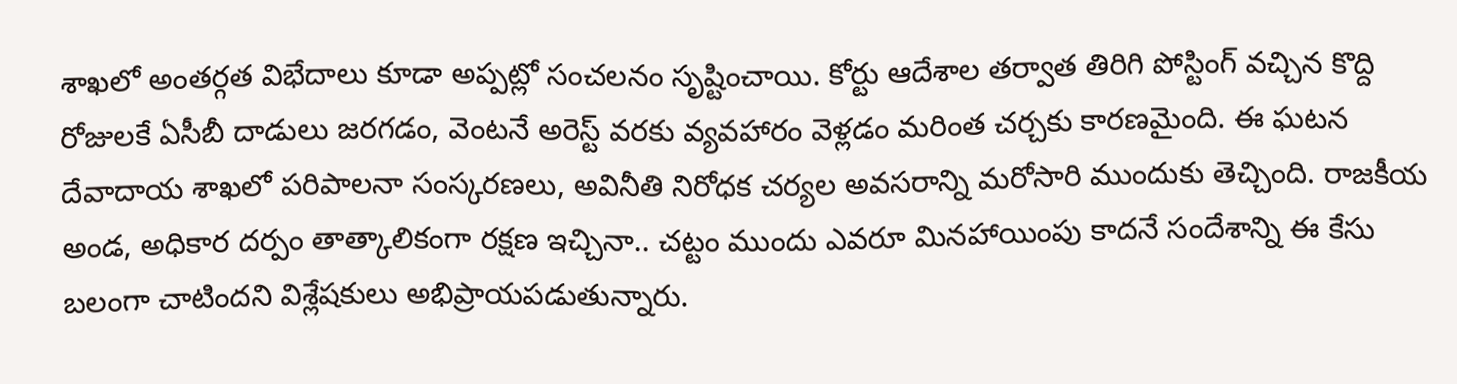శాఖలో అంతర్గత విభేదాలు కూడా అప్పట్లో సంచలనం సృష్టించాయి. కోర్టు ఆదేశాల తర్వాత తిరిగి పోస్టింగ్ వచ్చిన కొద్ది రోజులకే ఏసీబీ దాడులు జరగడం, వెంటనే అరెస్ట్ వరకు వ్యవహారం వెళ్లడం మరింత చర్చకు కారణమైంది. ఈ ఘటన దేవాదాయ శాఖలో పరిపాలనా సంస్కరణలు, అవినీతి నిరోధక చర్యల అవసరాన్ని మరోసారి ముందుకు తెచ్చింది. రాజకీయ అండ, అధికార దర్పం తాత్కాలికంగా రక్షణ ఇచ్చినా.. చట్టం ముందు ఎవరూ మినహాయింపు కాదనే సందేశాన్ని ఈ కేసు బలంగా చాటిందని విశ్లేషకులు అభిప్రాయపడుతున్నారు.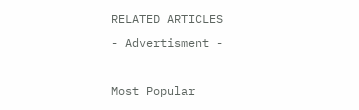RELATED ARTICLES
- Advertisment -

Most Popular